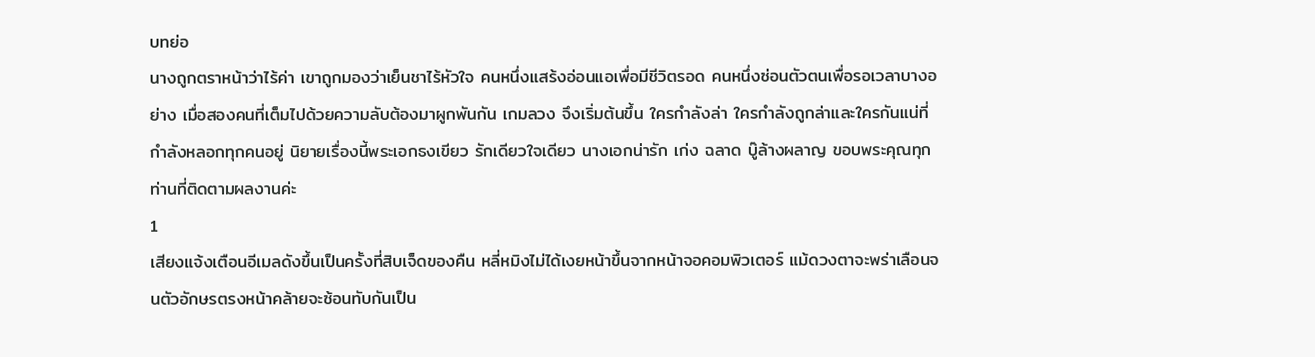บทย่อ
นางถูกตราหน้าว่าไร้ค่า เขาถูกมองว่าเย็นชาไร้หัวใจ คนหนึ่งแสร้งอ่อนแอเพื่อมีชีวิตรอด คนหนึ่งซ่อนตัวตนเพื่อรอเวลาบางอย่าง เมื่อสองคนที่เต็มไปด้วยความลับต้องมาผูกพันกัน เกมลวง จึงเริ่มต้นขึ้น ใครกำลังล่า ใครกำลังถูกล่าและใครกันแน่ที่กำลังหลอกทุกคนอยู่ นิยายเรื่องนี้พระเอกธงเขียว รักเดียวใจเดียว นางเอกน่ารัก เก่ง ฉลาด บู๊ล้างผลาญ ขอบพระคุณทุกท่านที่ติดตามผลงานค่ะ
1
เสียงแจ้งเตือนอีเมลดังขึ้นเป็นครั้งที่สิบเจ็ดของคืน หลี่หมิงไม่ได้เงยหน้าขึ้นจากหน้าจอคอมพิวเตอร์ แม้ดวงตาจะพร่าเลือนจนตัวอักษรตรงหน้าคล้ายจะซ้อนทับกันเป็น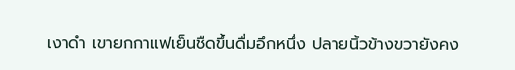เงาดำ เขายกกาแฟเย็นชืดขึ้นดื่มอึกหนึ่ง ปลายนิ้วข้างขวายังคง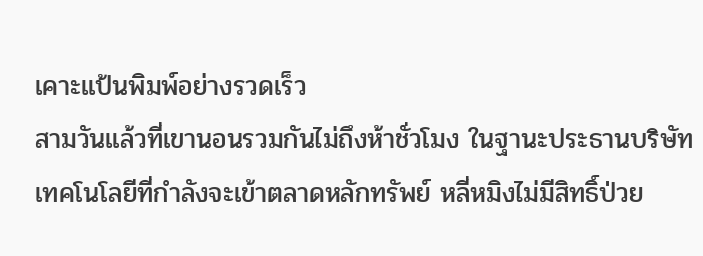เคาะแป้นพิมพ์อย่างรวดเร็ว
สามวันแล้วที่เขานอนรวมกันไม่ถึงห้าชั่วโมง ในฐานะประธานบริษัทเทคโนโลยีที่กำลังจะเข้าตลาดหลักทรัพย์ หลี่หมิงไม่มีสิทธิ์ป่วย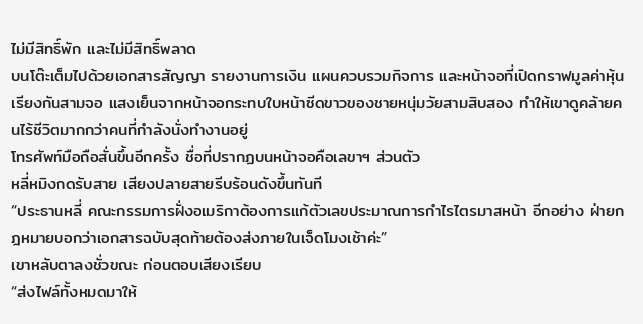ไม่มีสิทธิ์พัก และไม่มีสิทธิ์พลาด
บนโต๊ะเต็มไปด้วยเอกสารสัญญา รายงานการเงิน แผนควบรวมกิจการ และหน้าจอที่เปิดกราฟมูลค่าหุ้นเรียงกันสามจอ แสงเย็นจากหน้าจอกระทบใบหน้าซีดขาวของชายหนุ่มวัยสามสิบสอง ทำให้เขาดูคล้ายคนไร้ชีวิตมากกว่าคนที่กำลังนั่งทำงานอยู่
โทรศัพท์มือถือสั่นขึ้นอีกครั้ง ชื่อที่ปรากฏบนหน้าจอคือเลขาฯ ส่วนตัว
หลี่หมิงกดรับสาย เสียงปลายสายรีบร้อนดังขึ้นทันที
“ประธานหลี่ คณะกรรมการฝั่งอเมริกาต้องการแก้ตัวเลขประมาณการกำไรไตรมาสหน้า อีกอย่าง ฝ่ายกฎหมายบอกว่าเอกสารฉบับสุดท้ายต้องส่งภายในเจ็ดโมงเช้าค่ะ”
เขาหลับตาลงชั่วขณะ ก่อนตอบเสียงเรียบ
“ส่งไฟล์ทั้งหมดมาให้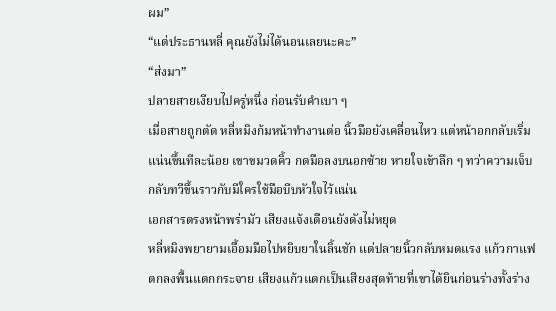ผม”
“แต่ประธานหลี่ คุณยังไม่ได้นอนเลยนะคะ”
“ส่งมา”
ปลายสายเงียบไปครู่หนึ่ง ก่อนรับคำเบา ๆ
เมื่อสายถูกตัด หลี่หมิงก้มหน้าทำงานต่อ นิ้วมือยังเคลื่อนไหว แต่หน้าอกกลับเริ่มแน่นขึ้นทีละน้อย เขาขมวดคิ้ว กดมือลงบนอกซ้าย หายใจเข้าลึก ๆ ทว่าความเจ็บกลับทวีขึ้นราวกับมีใครใช้มือบีบหัวใจไว้แน่น
เอกสารตรงหน้าพร่ามัว เสียงแจ้งเตือนยังดังไม่หยุด
หลี่หมิงพยายามเอื้อมมือไปหยิบยาในลิ้นชัก แต่ปลายนิ้วกลับหมดแรง แก้วกาแฟตกลงพื้นแตกกระจาย เสียงแก้วแตกเป็นเสียงสุดท้ายที่เขาได้ยินก่อนร่างทั้งร่าง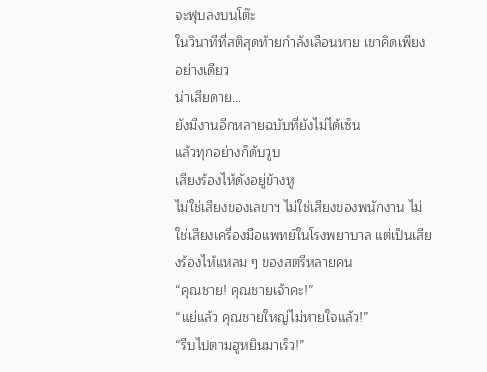จะฟุบลงบนโต๊ะ
ในวินาทีที่สติสุดท้ายกำลังเลือนหาย เขาคิดเพียงอย่างเดียว
น่าเสียดาย…
ยังมีงานอีกหลายฉบับที่ยังไม่ได้เซ็น
แล้วทุกอย่างก็ดับวูบ
เสียงร้องไห้ดังอยู่ข้างหู
ไม่ใช่เสียงของเลขาฯ ไม่ใช่เสียงของพนักงาน ไม่ใช่เสียงเครื่องมือแพทย์ในโรงพยาบาล แต่เป็นเสียงร้องไห้แหลม ๆ ของสตรีหลายคน
“คุณชาย! คุณชายเจ้าคะ!”
“แย่แล้ว คุณชายใหญ่ไม่หายใจแล้ว!”
“รีบไปตามฮูหยินมาเร็ว!”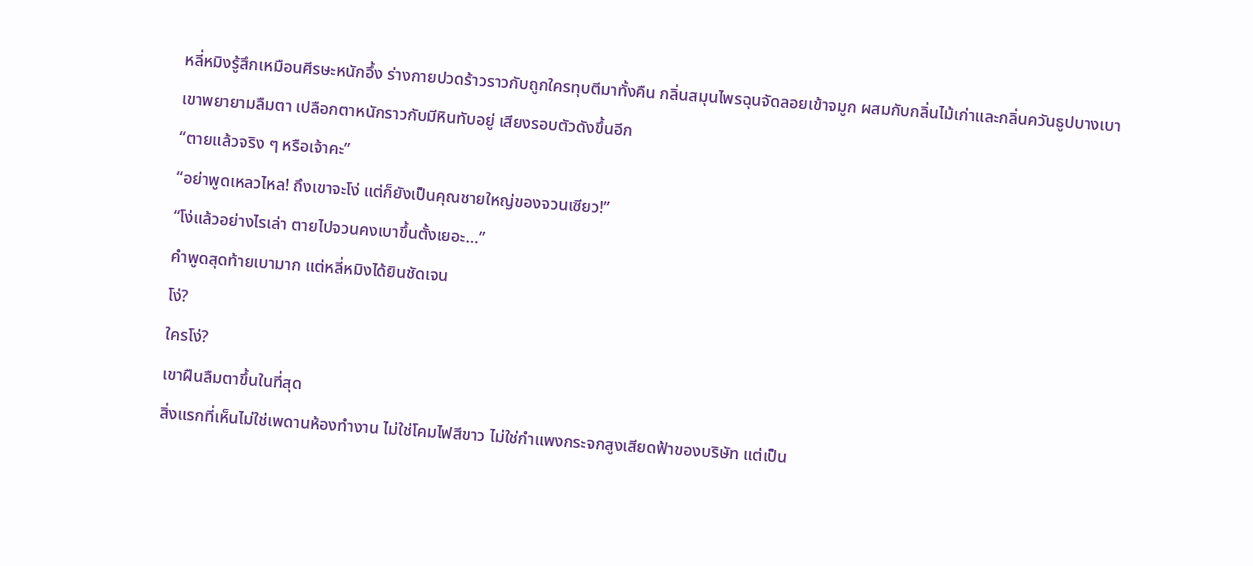หลี่หมิงรู้สึกเหมือนศีรษะหนักอึ้ง ร่างกายปวดร้าวราวกับถูกใครทุบตีมาทั้งคืน กลิ่นสมุนไพรฉุนจัดลอยเข้าจมูก ผสมกับกลิ่นไม้เก่าและกลิ่นควันธูปบางเบา
เขาพยายามลืมตา เปลือกตาหนักราวกับมีหินทับอยู่ เสียงรอบตัวดังขึ้นอีก
“ตายแล้วจริง ๆ หรือเจ้าคะ”
“อย่าพูดเหลวไหล! ถึงเขาจะโง่ แต่ก็ยังเป็นคุณชายใหญ่ของจวนเซียว!”
“โง่แล้วอย่างไรเล่า ตายไปจวนคงเบาขึ้นตั้งเยอะ…”
คำพูดสุดท้ายเบามาก แต่หลี่หมิงได้ยินชัดเจน
โง่?
ใครโง่?
เขาฝืนลืมตาขึ้นในที่สุด
สิ่งแรกที่เห็นไม่ใช่เพดานห้องทำงาน ไม่ใช่โคมไฟสีขาว ไม่ใช่กำแพงกระจกสูงเสียดฟ้าของบริษัท แต่เป็น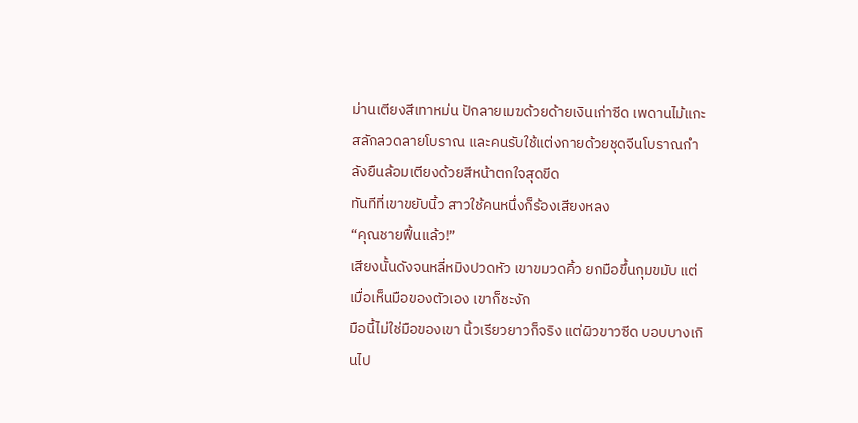ม่านเตียงสีเทาหม่น ปักลายเมฆด้วยด้ายเงินเก่าซีด เพดานไม้แกะสลักลวดลายโบราณ และคนรับใช้แต่งกายด้วยชุดจีนโบราณกำลังยืนล้อมเตียงด้วยสีหน้าตกใจสุดขีด
ทันทีที่เขาขยับนิ้ว สาวใช้คนหนึ่งก็ร้องเสียงหลง
“คุณชายฟื้นแล้ว!”
เสียงนั้นดังจนหลี่หมิงปวดหัว เขาขมวดคิ้ว ยกมือขึ้นกุมขมับ แต่เมื่อเห็นมือของตัวเอง เขาก็ชะงัก
มือนี้ไม่ใช่มือของเขา นิ้วเรียวยาวก็จริง แต่ผิวขาวซีด บอบบางเกินไป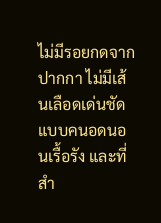ไม่มีรอยกดจากปากกา ไม่มีเส้นเลือดเด่นชัดแบบคนอดนอนเรื้อรัง และที่สำ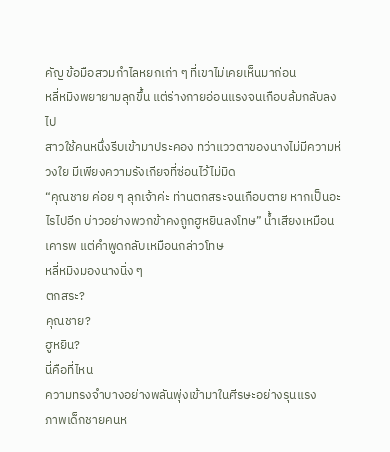คัญ ข้อมือสวมกำไลหยกเก่า ๆ ที่เขาไม่เคยเห็นมาก่อน
หลี่หมิงพยายามลุกขึ้น แต่ร่างกายอ่อนแรงจนเกือบล้มกลับลงไป
สาวใช้คนหนึ่งรีบเข้ามาประคอง ทว่าแววตาของนางไม่มีความห่วงใย มีเพียงความรังเกียจที่ซ่อนไว้ไม่มิด
“คุณชาย ค่อย ๆ ลุกเจ้าค่ะ ท่านตกสระจนเกือบตาย หากเป็นอะไรไปอีก บ่าวอย่างพวกข้าคงถูกฮูหยินลงโทษ” น้ำเสียงเหมือนเคารพ แต่คำพูดกลับเหมือนกล่าวโทษ
หลี่หมิงมองนางนิ่ง ๆ
ตกสระ?
คุณชาย?
ฮูหยิน?
นี่คือที่ไหน
ความทรงจำบางอย่างพลันพุ่งเข้ามาในศีรษะอย่างรุนแรง
ภาพเด็กชายคนห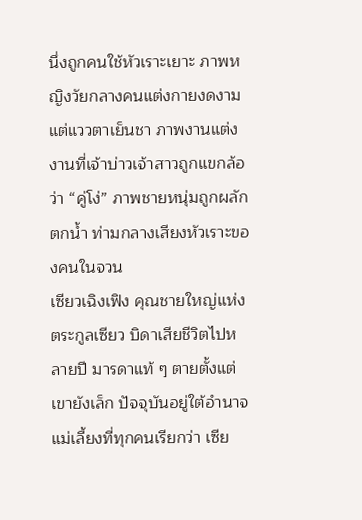นึ่งถูกคนใช้หัวเราะเยาะ ภาพหญิงวัยกลางคนแต่งกายงดงามแต่แววตาเย็นชา ภาพงานแต่งงานที่เจ้าบ่าวเจ้าสาวถูกแขกล้อว่า “คู่โง่” ภาพชายหนุ่มถูกผลักตกน้ำ ท่ามกลางเสียงหัวเราะของคนในจวน
เซียวเฉิงเฟิง คุณชายใหญ่แห่งตระกูลเซียว บิดาเสียชีวิตไปหลายปี มารดาแท้ ๆ ตายตั้งแต่เขายังเล็ก ปัจจุบันอยู่ใต้อำนาจแม่เลี้ยงที่ทุกคนเรียกว่า เซีย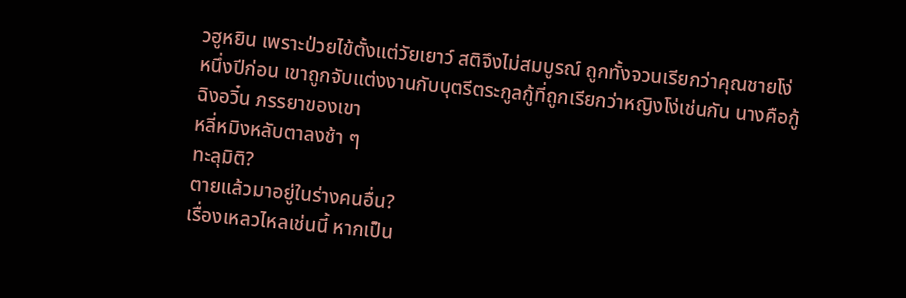วฮูหยิน เพราะป่วยไข้ตั้งแต่วัยเยาว์ สติจึงไม่สมบูรณ์ ถูกทั้งจวนเรียกว่าคุณชายโง่
หนึ่งปีก่อน เขาถูกจับแต่งงานกับบุตรีตระกูลกู้ที่ถูกเรียกว่าหญิงโง่เช่นกัน นางคือกู้ฉิงอวิ๋น ภรรยาของเขา
หลี่หมิงหลับตาลงช้า ๆ
ทะลุมิติ?
ตายแล้วมาอยู่ในร่างคนอื่น?
เรื่องเหลวไหลเช่นนี้ หากเป็น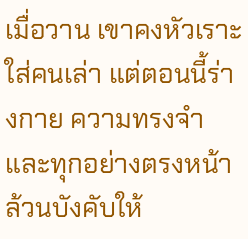เมื่อวาน เขาคงหัวเราะใส่คนเล่า แต่ตอนนี้ร่างกาย ความทรงจำ และทุกอย่างตรงหน้าล้วนบังคับให้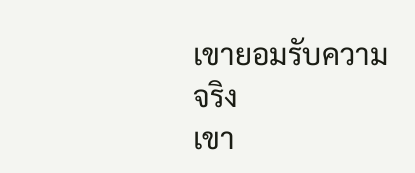เขายอมรับความจริง
เขา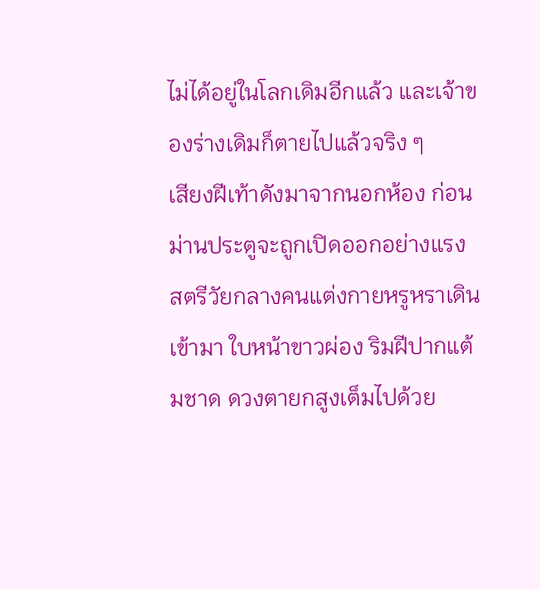ไม่ได้อยู่ในโลกเดิมอีกแล้ว และเจ้าของร่างเดิมก็ตายไปแล้วจริง ๆ
เสียงฝีเท้าดังมาจากนอกห้อง ก่อนม่านประตูจะถูกเปิดออกอย่างแรง
สตรีวัยกลางคนแต่งกายหรูหราเดินเข้ามา ใบหน้าขาวผ่อง ริมฝีปากแต้มชาด ดวงตายกสูงเต็มไปด้วย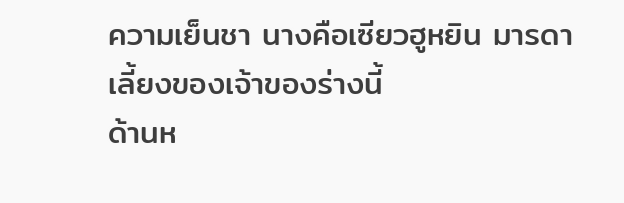ความเย็นชา นางคือเซียวฮูหยิน มารดาเลี้ยงของเจ้าของร่างนี้
ด้านห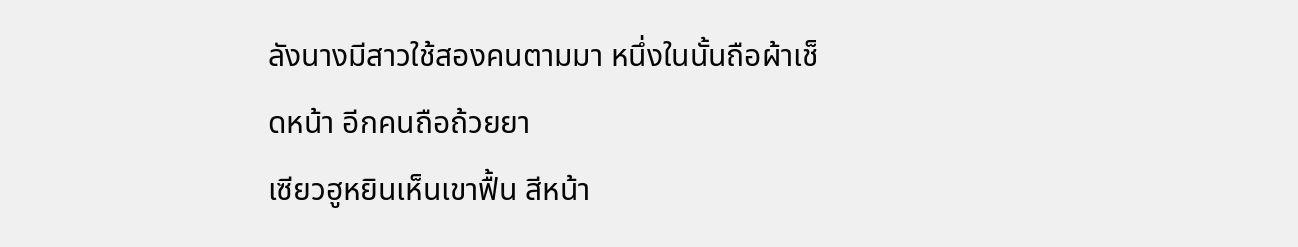ลังนางมีสาวใช้สองคนตามมา หนึ่งในนั้นถือผ้าเช็ดหน้า อีกคนถือถ้วยยา
เซียวฮูหยินเห็นเขาฟื้น สีหน้า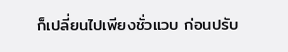ก็เปลี่ยนไปเพียงชั่วแวบ ก่อนปรับ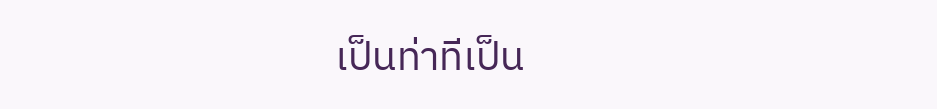เป็นท่าทีเป็น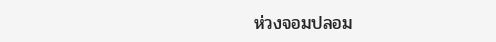ห่วงจอมปลอม